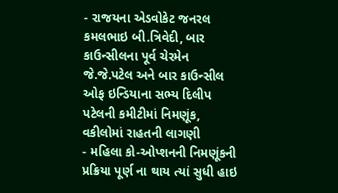- રાજયના એડવોકેટ જનરલ કમલભાઇ બી.ત્રિવેદી, બાર કાઉન્સીલના પૂર્વ ચેરમેન જે.જે.પટેલ અને બાર કાઉન્સીલ ઓફ ઇન્ડિયાના સભ્ય દિલીપ પટેલની કમીટીમાં નિમણૂંક, વકીલોમાં રાહતની લાગણી
- મહિલા કો-ઓપ્શનની નિમણૂંકની પ્રક્રિયા પૂર્ણ ના થાય ત્યાં સુધી હાઇ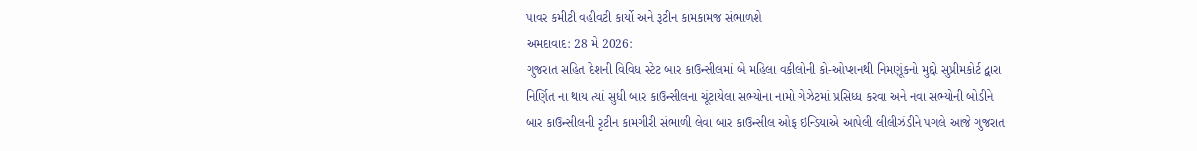પાવર કમીટી વહીવટી કાર્યો અને રૂટીન કામકામજ સંભાળશે
અમદાવાદ: 28 મે 2026:
ગુજરાત સહિત દેશની વિવિધ સ્ટેટ બાર કાઉન્સીલમાં બે મહિલા વકીલોની કો-ઓપ્શનથી નિમણૂંકનો મુદ્દો સુપ્રીમકોર્ટ દ્વારા નિર્ણિત ના થાય ત્યાં સુધી બાર કાઉન્સીલના ચૂંટાયેલા સભ્યોના નામો ગેઝેટમાં પ્રસિધ્ધ કરવા અને નવા સભ્યોની બોડીને બાર કાઉન્સીલની રૃટીન કામગીરી સંભાળી લેવા બાર કાઉન્સીલ ઓફ ઇન્ડિયાએ આપેલી લીલીઝંડીને પગલે આજે ગુજરાત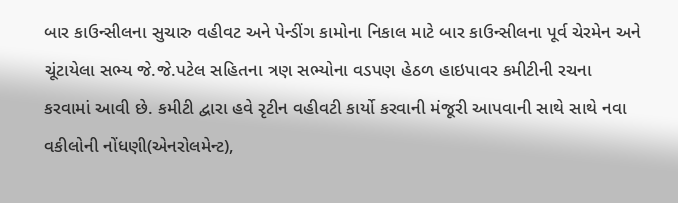બાર કાઉન્સીલના સુચારુ વહીવટ અને પેન્ડીંગ કામોના નિકાલ માટે બાર કાઉન્સીલના પૂર્વ ચેરમેન અને ચૂંટાયેલા સભ્ય જે.જે.પટેલ સહિતના ત્રણ સભ્યોના વડપણ હેઠળ હાઇપાવર કમીટીની રચના કરવામાં આવી છે. કમીટી દ્વારા હવે રૃટીન વહીવટી કાર્યો કરવાની મંજૂરી આપવાની સાથે સાથે નવા વકીલોની નોંધણી(એનરોલમેન્ટ),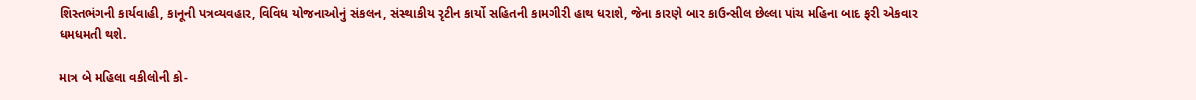શિસ્તભંગની કાર્યવાહી, કાનૂની પત્રવ્યવહાર, વિવિધ યોજનાઓનું સંકલન, સંસ્થાકીય રૃટીન કાર્યો સહિતની કામગીરી હાથ ધરાશે, જેના કારણે બાર કાઉન્સીલ છેલ્લા પાંચ મહિના બાદ ફરી એકવાર ધમધમતી થશે.

માત્ર બે મહિલા વકીલોની કો-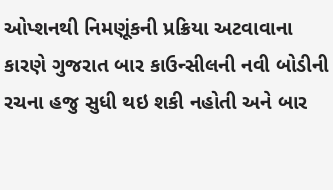ઓપ્શનથી નિમણૂંકની પ્રક્રિયા અટવાવાના કારણે ગુજરાત બાર કાઉન્સીલની નવી બોડીની રચના હજુ સુધી થઇ શકી નહોતી અને બાર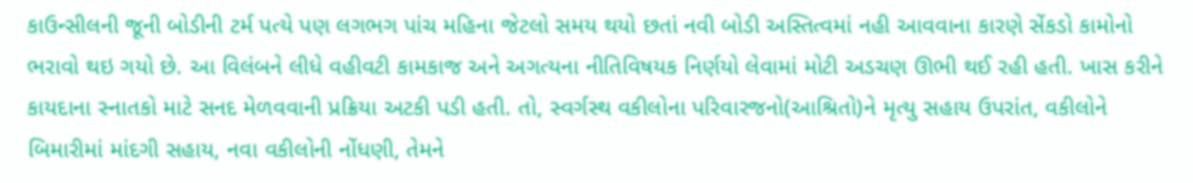કાઉન્સીલની જૂની બોડીની ટર્મ પત્યે પણ લગભગ પાંચ મહિના જેટલો સમય થયો છતાં નવી બોડી અસ્તિત્વમાં નહી આવવાના કારણે સેંકડો કામોનો ભરાવો થઇ ગયો છે. આ વિલંબને લીધે વહીવટી કામકાજ અને અગત્યના નીતિવિષયક નિર્ણયો લેવામાં મોટી અડચણ ઊભી થઈ રહી હતી. ખાસ કરીને કાયદાના સ્નાતકો માટે સનદ મેળવવાની પ્રક્રિયા અટકી પડી હતી. તો, સ્વર્ગસ્થ વકીલોના પરિવારજનો(આશ્રિતો)ને મૃત્યુ સહાય ઉપરાંત, વકીલોને બિમારીમાં માંદગી સહાય, નવા વકીલોની નોંધણી, તેમને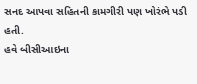સનદ આપવા સહિતની કામગીરી પણ ખોરંભે પડી હતી.
હવે બીસીઆઇના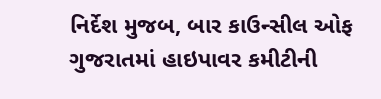નિર્દેશ મુજબ, બાર કાઉન્સીલ ઓફ ગુજરાતમાં હાઇપાવર કમીટીની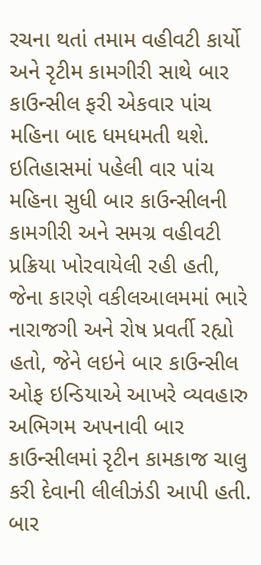રચના થતાં તમામ વહીવટી કાર્યો અને રૃટીમ કામગીરી સાથે બાર કાઉન્સીલ ફરી એકવાર પાંચ મહિના બાદ ધમધમતી થશે.
ઇતિહાસમાં પહેલી વાર પાંચ મહિના સુધી બાર કાઉન્સીલની કામગીરી અને સમગ્ર વહીવટી પ્રક્રિયા ખોરવાયેલી રહી હતી, જેના કારણે વકીલઆલમમાં ભારે નારાજગી અને રોષ પ્રવર્તી રહ્યો હતો, જેને લઇને બાર કાઉન્સીલ ઓફ ઇન્ડિયાએ આખરે વ્યવહારુ અભિગમ અપનાવી બાર કાઉન્સીલમાં રૃટીન કામકાજ ચાલુ કરી દેવાની લીલીઝંડી આપી હતી. બાર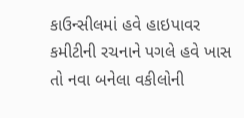કાઉન્સીલમાં હવે હાઇપાવર કમીટીની રચનાને પગલે હવે ખાસ તો નવા બનેલા વકીલોની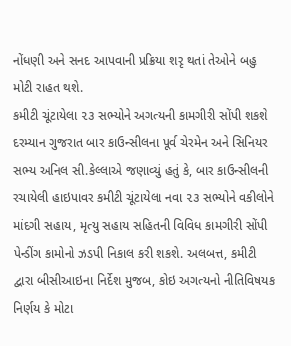નોંધણી અને સનદ આપવાની પ્રક્રિયા શરૃ થતાં તેઓને બહુ મોટી રાહત થશે.
કમીટી ચૂંટાયેલા ૨૩ સભ્યોને અગત્યની કામગીરી સોંપી શકશે
દરમ્યાન ગુજરાત બાર કાઉન્સીલના પૂર્વ ચેરમેન અને સિનિયર સભ્ય અનિલ સી.કેલ્લાએ જણાવ્યું હતું કે, બાર કાઉન્સીલની રચાયેલી હાઇપાવર કમીટી ચૂંટાયેલા નવા ૨૩ સભ્યોને વકીલોને માંદગી સહાય, મૃત્યુ સહાય સહિતની વિવિધ કામગીરી સોંપી પેન્ડીંગ કામોનો ઝડપી નિકાલ કરી શકશે. અલબત્ત, કમીટી દ્વારા બીસીઆઇના નિર્દેશ મુજબ, કોઇ અગત્યનો નીતિવિષયક નિર્ણય કે મોટા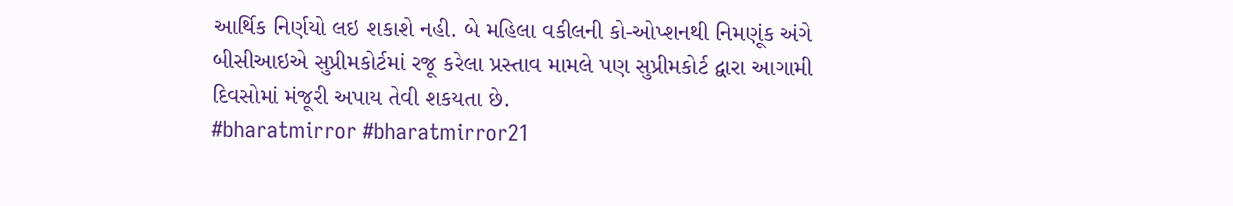આર્થિક નિર્ણયો લઇ શકાશે નહી. બે મહિલા વકીલની કો-ઓપ્શનથી નિમણૂંક અંગે બીસીઆઇએ સુપ્રીમકોર્ટમાં રજૂ કરેલા પ્રસ્તાવ મામલે પણ સુપ્રીમકોર્ટ દ્વારા આગામી દિવસોમાં મંજૂરી અપાય તેવી શકયતા છે.
#bharatmirror #bharatmirror21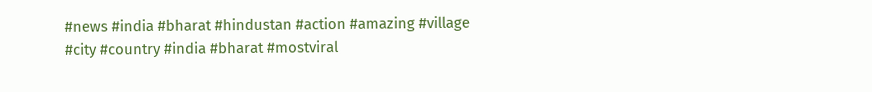#news #india #bharat #hindustan #action #amazing #village #city #country #india #bharat #mostviral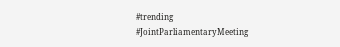#trending #JointParliamentaryMeeting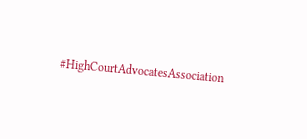#HighCourtAdvocatesAssociation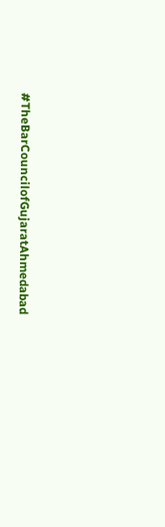#TheBarCouncilofGujaratAhmedabad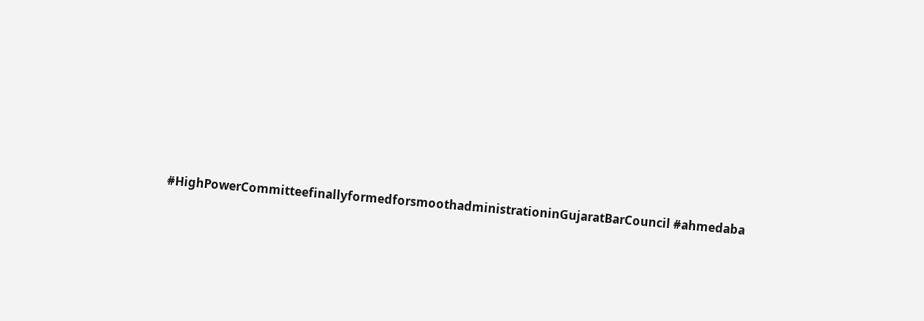#HighPowerCommitteefinallyformedforsmoothadministrationinGujaratBarCouncil #ahmedaba